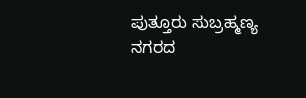ಪುತ್ತೂರು ಸುಬ್ರಹ್ಮಣ್ಯ ನಗರದ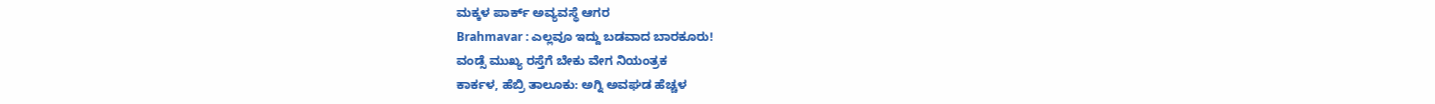ಮಕ್ಕಳ ಪಾರ್ಕ್ ಅವ್ಯವಸ್ಥೆ ಆಗರ
Brahmavar : ಎಲ್ಲವೂ ಇದ್ದು ಬಡವಾದ ಬಾರಕೂರು!
ವಂಡ್ಸೆ ಮುಖ್ಯ ರಸ್ತೆಗೆ ಬೇಕು ವೇಗ ನಿಯಂತ್ರಕ
ಕಾರ್ಕಳ, ಹೆಬ್ರಿ ತಾಲೂಕು: ಅಗ್ನಿ ಅವಘಡ ಹೆಚ್ಚಳ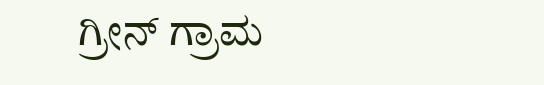ಗ್ರೀನ್ ಗ್ರಾಮ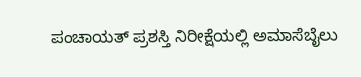ಪಂಚಾಯತ್ ಪ್ರಶಸ್ತಿ ನಿರೀಕ್ಷೆಯಲ್ಲಿ ಅಮಾಸೆಬೈಲು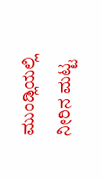ಮುಂಡ್ಲಿಯಲ್ಲಿ ನೀರಿನ ಮಟ್ಟ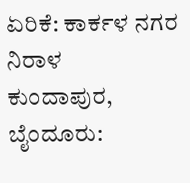ಏರಿಕೆ: ಕಾರ್ಕಳ ನಗರ ನಿರಾಳ
ಕುಂದಾಪುರ, ಬೈಂದೂರು: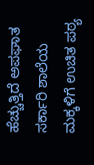ಹೆಚ್ಚುತ್ತಿದೆ ಅಪಘಾತ
ಸರ್ಕಾರಿ ಶಾಲೆಯ ಮಕ್ಕಳಿಗೆ ಉಚಿತ ಪಠ್ಯ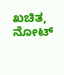ಖಚಿತ, ನೋಟ್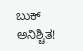ಬುಕ್ ಅನಿಶ್ಚಿತ!